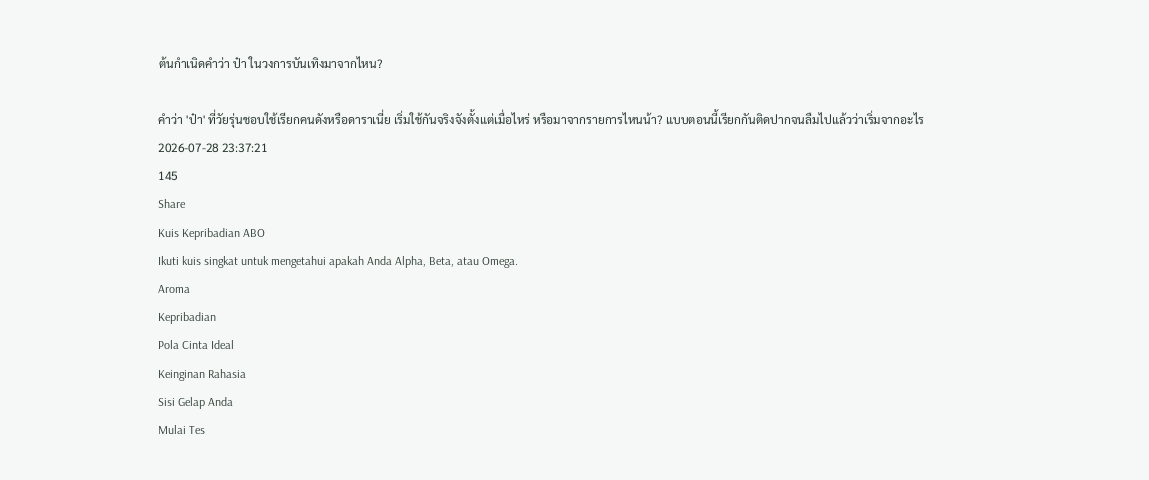ต้นกำเนิดคำว่า ป๋า ในวงการบันเทิงมาจากไหน?

คำว่า 'ป๋า' ที่วัยรุ่นชอบใช้เรียกคนดังหรือดาราเนี่ย เริ่มใช้กันจริงจังตั้งแต่เมื่อไหร่ หรือมาจากรายการไหนน้า? แบบตอนนี้เรียกกันติดปากจนลืมไปแล้วว่าเริ่มจากอะไร
2026-07-28 23:37:21
145
Share
Kuis Kepribadian ABO
Ikuti kuis singkat untuk mengetahui apakah Anda Alpha, Beta, atau Omega.
Aroma
Kepribadian
Pola Cinta Ideal
Keinginan Rahasia
Sisi Gelap Anda
Mulai Tes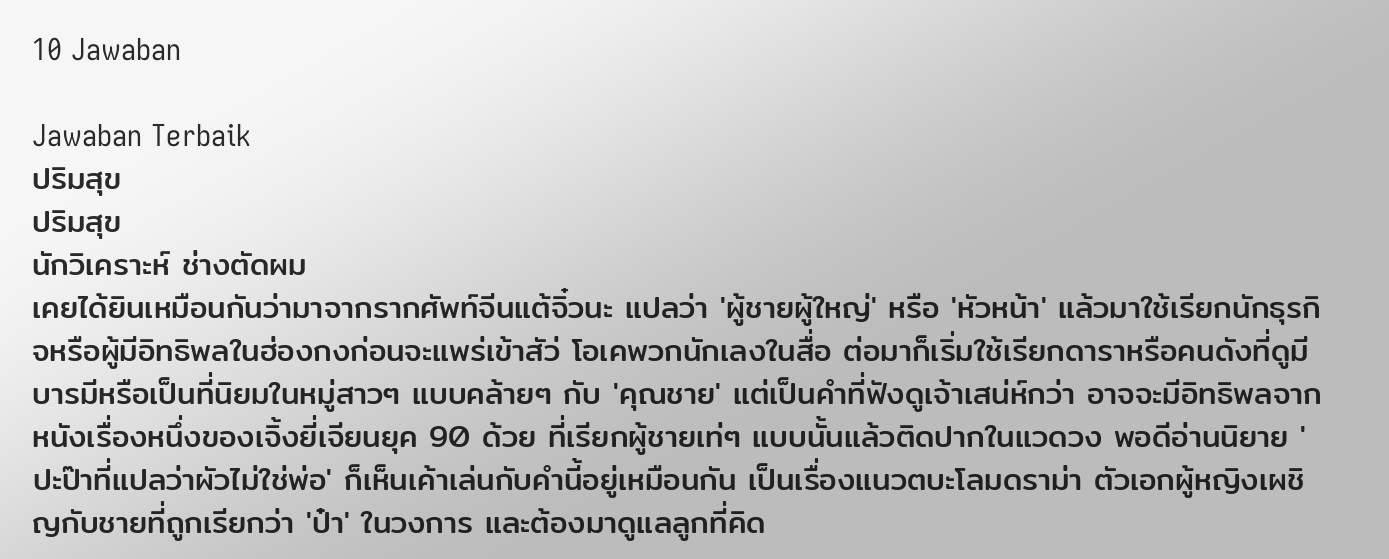10 Jawaban

Jawaban Terbaik
ปริมสุข
ปริมสุข
นักวิเคราะห์ ช่างตัดผม
เคยได้ยินเหมือนกันว่ามาจากรากศัพท์จีนแต้จิ๋วนะ แปลว่า 'ผู้ชายผู้ใหญ่' หรือ 'หัวหน้า' แล้วมาใช้เรียกนักธุรกิจหรือผู้มีอิทธิพลในฮ่องกงก่อนจะแพร่เข้าสัว่ โอเคพวกนักเลงในสื่อ ต่อมาก็เริ่มใช้เรียกดาราหรือคนดังที่ดูมีบารมีหรือเป็นที่นิยมในหมู่สาวๆ แบบคล้ายๆ กับ 'คุณชาย' แต่เป็นคำที่ฟังดูเจ้าเสน่ห์กว่า อาจจะมีอิทธิพลจากหนังเรื่องหนึ่งของเจิ้งยี่เจียนยุค 90 ด้วย ที่เรียกผู้ชายเท่ๆ แบบนั้นแล้วติดปากในแวดวง พอดีอ่านนิยาย 'ปะป๊าที่แปลว่าผัวไม่ใช่พ่อ' ก็เห็นเค้าเล่นกับคำนี้อยู่เหมือนกัน เป็นเรื่องแนวตบะโลมดราม่า ตัวเอกผู้หญิงเผชิญกับชายที่ถูกเรียกว่า 'ป๋า' ในวงการ และต้องมาดูแลลูกที่คิด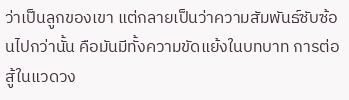ว่าเป็นลูกของเขา แต่กลายเป็นว่าความสัมพันธ์ซับซ้อนไปกว่านั้น คือมันมีทั้งความขัดแย้งในบทบาท การต่อสู้ในแวดวง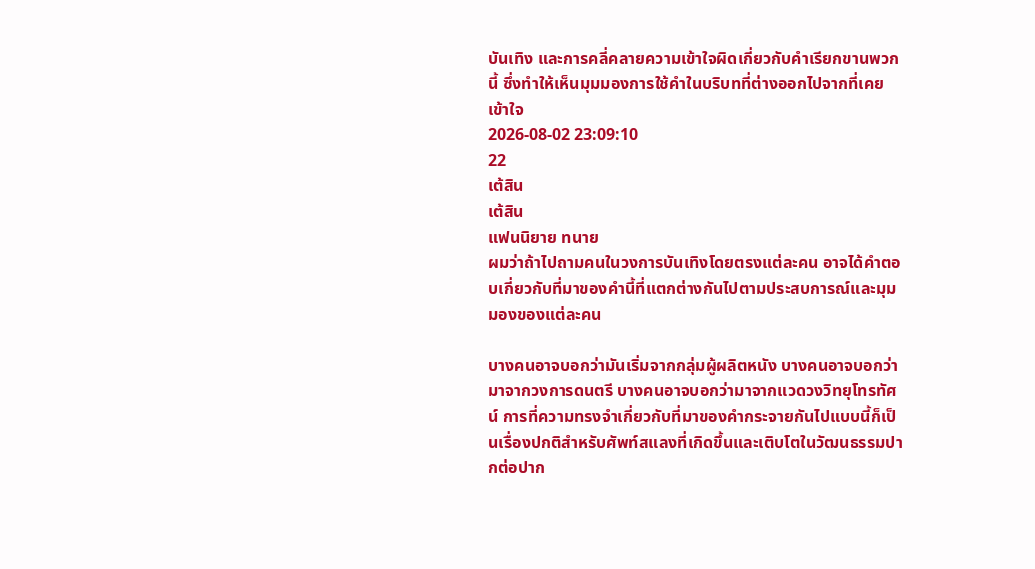บันเทิง และการคลี่คลายความเข้าใจผิดเกี่ยวกับคำเรียกขานพวกนี้ ซึ่งทำให้เห็นมุมมองการใช้คำในบริบทที่ต่างออกไปจากที่เคยเข้าใจ
2026-08-02 23:09:10
22
เต้สิน
เต้สิน
แฟนนิยาย ทนาย
ผมว่าถ้าไปถามคนในวงการบันเทิงโดยตรงแต่ละคน อาจได้คำตอบเกี่ยวกับที่มาของคำนี้ที่แตกต่างกันไปตามประสบการณ์และมุมมองของแต่ละคน

บางคนอาจบอกว่ามันเริ่มจากกลุ่มผู้ผลิตหนัง บางคนอาจบอกว่ามาจากวงการดนตรี บางคนอาจบอกว่ามาจากแวดวงวิทยุโทรทัศน์ การที่ความทรงจำเกี่ยวกับที่มาของคำกระจายกันไปแบบนี้ก็เป็นเรื่องปกติสำหรับศัพท์สแลงที่เกิดขึ้นและเติบโตในวัฒนธรรมปากต่อปาก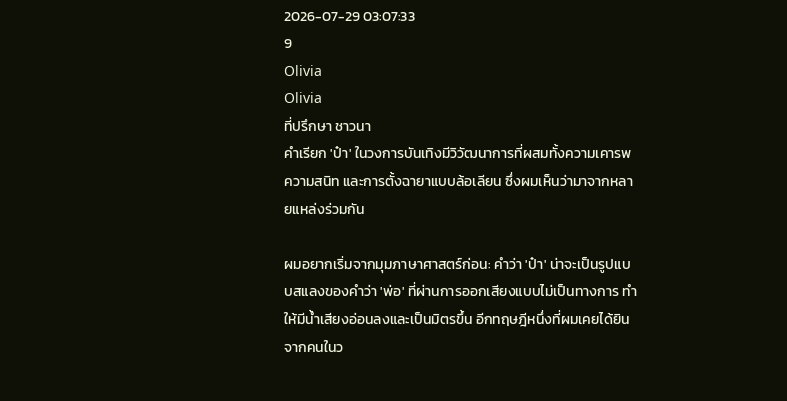2026-07-29 03:07:33
9
Olivia
Olivia
ที่ปรึกษา ชาวนา
คำเรียก 'ป๋า' ในวงการบันเทิงมีวิวัฒนาการที่ผสมทั้งความเคารพ ความสนิท และการตั้งฉายาแบบล้อเลียน ซึ่งผมเห็นว่ามาจากหลายแหล่งร่วมกัน

ผมอยากเริ่มจากมุมภาษาศาสตร์ก่อน: คำว่า 'ป๋า' น่าจะเป็นรูปแบบสแลงของคำว่า 'พ่อ' ที่ผ่านการออกเสียงแบบไม่เป็นทางการ ทำให้มีน้ำเสียงอ่อนลงและเป็นมิตรขึ้น อีกทฤษฎีหนึ่งที่ผมเคยได้ยินจากคนในว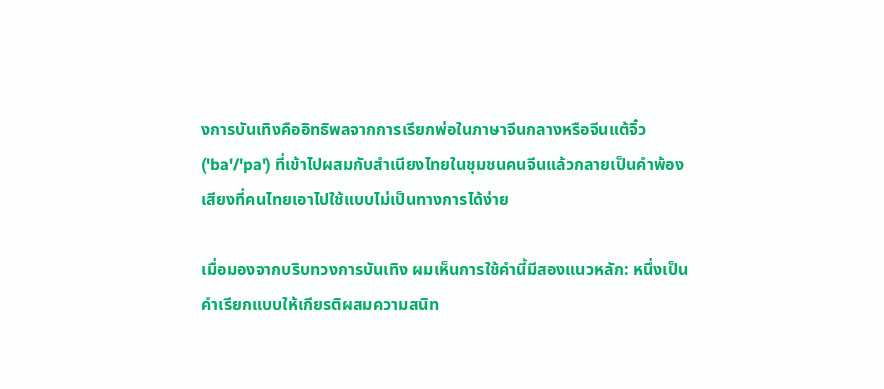งการบันเทิงคืออิทธิพลจากการเรียกพ่อในภาษาจีนกลางหรือจีนแต้จิ๋ว ('ba'/'pa') ที่เข้าไปผสมกับสำเนียงไทยในชุมชนคนจีนแล้วกลายเป็นคำพ้องเสียงที่คนไทยเอาไปใช้แบบไม่เป็นทางการได้ง่าย

เมื่อมองจากบริบทวงการบันเทิง ผมเห็นการใช้คำนี้มีสองแนวหลัก: หนึ่งเป็นคำเรียกแบบให้เกียรติผสมความสนิท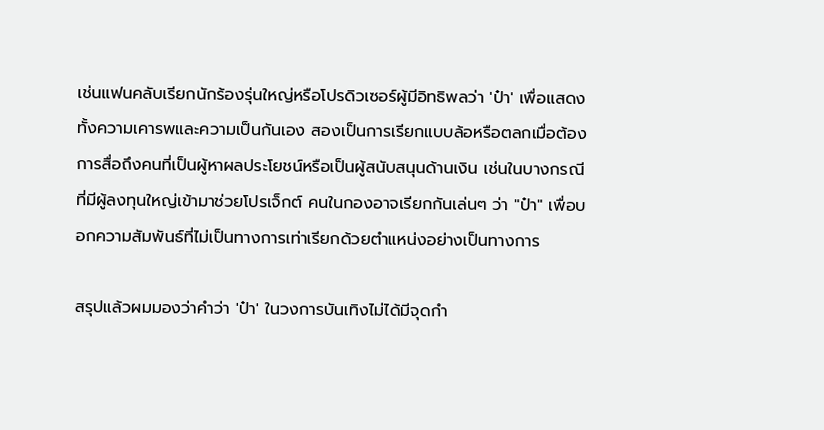เช่นแฟนคลับเรียกนักร้องรุ่นใหญ่หรือโปรดิวเซอร์ผู้มีอิทธิพลว่า 'ป๋า' เพื่อแสดงทั้งความเคารพและความเป็นกันเอง สองเป็นการเรียกแบบล้อหรือตลกเมื่อต้องการสื่อถึงคนที่เป็นผู้หาผลประโยชน์หรือเป็นผู้สนับสนุนด้านเงิน เช่นในบางกรณีที่มีผู้ลงทุนใหญ่เข้ามาช่วยโปรเจ็กต์ คนในกองอาจเรียกกันเล่นๆ ว่า "ป๋า" เพื่อบอกความสัมพันธ์ที่ไม่เป็นทางการเท่าเรียกด้วยตำแหน่งอย่างเป็นทางการ

สรุปแล้วผมมองว่าคำว่า 'ป๋า' ในวงการบันเทิงไม่ได้มีจุดกำ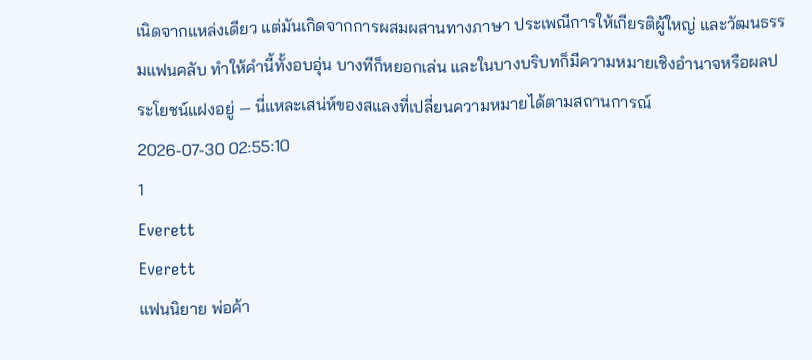เนิดจากแหล่งเดียว แต่มันเกิดจากการผสมผสานทางภาษา ประเพณีการให้เกียรติผู้ใหญ่ และวัฒนธรรมแฟนคลับ ทำให้คำนี้ทั้งอบอุ่น บางทีก็หยอกเล่น และในบางบริบทก็มีความหมายเชิงอำนาจหรือผลประโยชน์แฝงอยู่ — นี่แหละเสน่ห์ของสแลงที่เปลี่ยนความหมายได้ตามสถานการณ์
2026-07-30 02:55:10
1
Everett
Everett
แฟนนิยาย พ่อค้า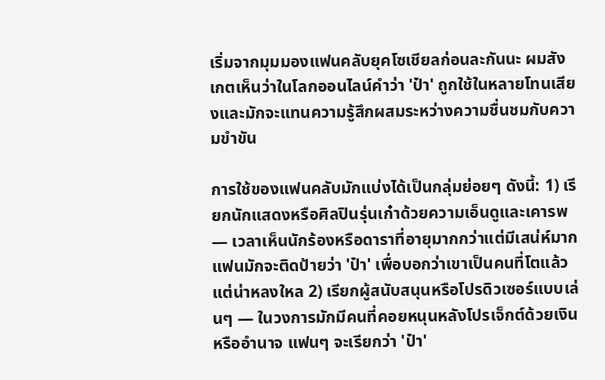เริ่มจากมุมมองแฟนคลับยุคโซเชียลก่อนละกันนะ ผมสังเกตเห็นว่าในโลกออนไลน์คำว่า 'ป๋า' ถูกใช้ในหลายโทนเสียงและมักจะแทนความรู้สึกผสมระหว่างความชื่นชมกับความขำขัน

การใช้ของแฟนคลับมักแบ่งได้เป็นกลุ่มย่อยๆ ดังนี้: 1) เรียกนักแสดงหรือศิลปินรุ่นเก๋าด้วยความเอ็นดูและเคารพ — เวลาเห็นนักร้องหรือดาราที่อายุมากกว่าแต่มีเสน่ห์มาก แฟนมักจะติดป้ายว่า 'ป๋า' เพื่อบอกว่าเขาเป็นคนที่โตแล้วแต่น่าหลงใหล 2) เรียกผู้สนับสนุนหรือโปรดิวเซอร์แบบเล่นๆ — ในวงการมักมีคนที่คอยหนุนหลังโปรเจ็กต์ด้วยเงินหรืออำนาจ แฟนๆ จะเรียกว่า 'ป๋า'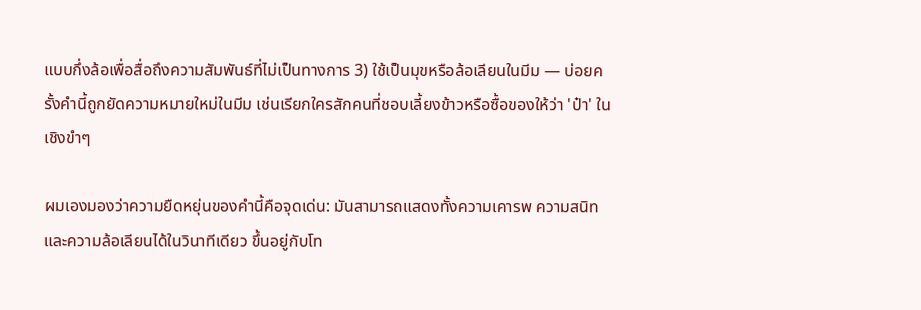แบบกึ่งล้อเพื่อสื่อถึงความสัมพันธ์ที่ไม่เป็นทางการ 3) ใช้เป็นมุขหรือล้อเลียนในมีม — บ่อยครั้งคำนี้ถูกยัดความหมายใหม่ในมีม เช่นเรียกใครสักคนที่ชอบเลี้ยงข้าวหรือซื้อของให้ว่า 'ป๋า' ในเชิงขำๆ

ผมเองมองว่าความยืดหยุ่นของคำนี้คือจุดเด่น: มันสามารถแสดงทั้งความเคารพ ความสนิท และความล้อเลียนได้ในวินาทีเดียว ขึ้นอยู่กับโท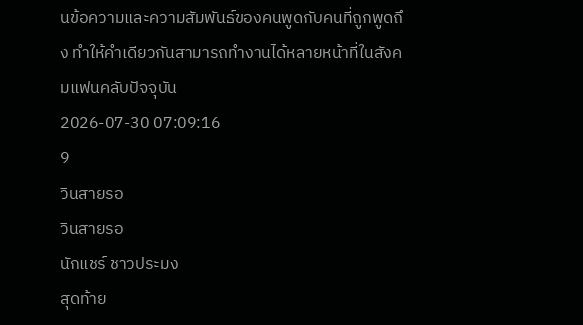นข้อความและความสัมพันธ์ของคนพูดกับคนที่ถูกพูดถึง ทำให้คำเดียวกันสามารถทำงานได้หลายหน้าที่ในสังคมแฟนคลับปัจจุบัน
2026-07-30 07:09:16
9
วินสายรอ
วินสายรอ
นักแชร์ ชาวประมง
สุดท้าย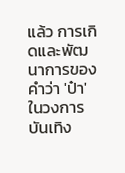แล้ว การเกิดและพัฒนาการของคำว่า 'ป๋า' ในวงการบันเทิง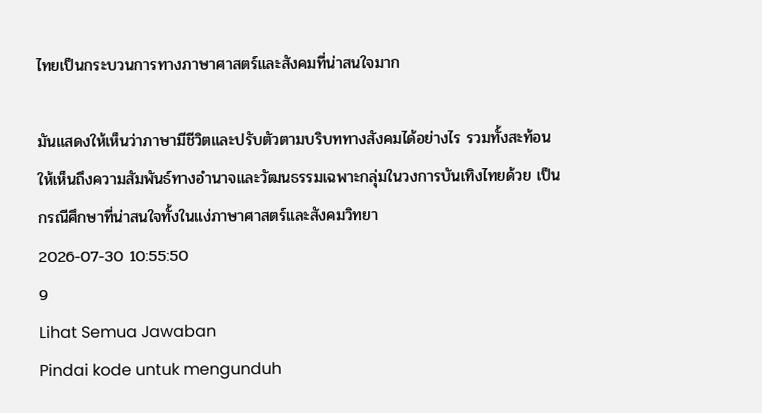ไทยเป็นกระบวนการทางภาษาศาสตร์และสังคมที่น่าสนใจมาก

มันแสดงให้เห็นว่าภาษามีชีวิตและปรับตัวตามบริบททางสังคมได้อย่างไร รวมทั้งสะท้อนให้เห็นถึงความสัมพันธ์ทางอำนาจและวัฒนธรรมเฉพาะกลุ่มในวงการบันเทิงไทยด้วย เป็นกรณีศึกษาที่น่าสนใจทั้งในแง่ภาษาศาสตร์และสังคมวิทยา
2026-07-30 10:55:50
9
Lihat Semua Jawaban
Pindai kode untuk mengunduh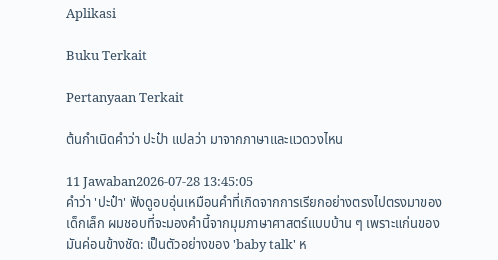Aplikasi

Buku Terkait

Pertanyaan Terkait

ต้นกำเนิดคำว่า ปะป๋า แปลว่า มาจากภาษาและแวดวงไหน

11 Jawaban2026-07-28 13:45:05
คำว่า 'ปะป๋า' ฟังดูอบอุ่นเหมือนคำที่เกิดจากการเรียกอย่างตรงไปตรงมาของเด็กเล็ก ผมชอบที่จะมองคำนี้จากมุมภาษาศาสตร์แบบบ้าน ๆ เพราะแก่นของมันค่อนข้างชัด: เป็นตัวอย่างของ 'baby talk' ห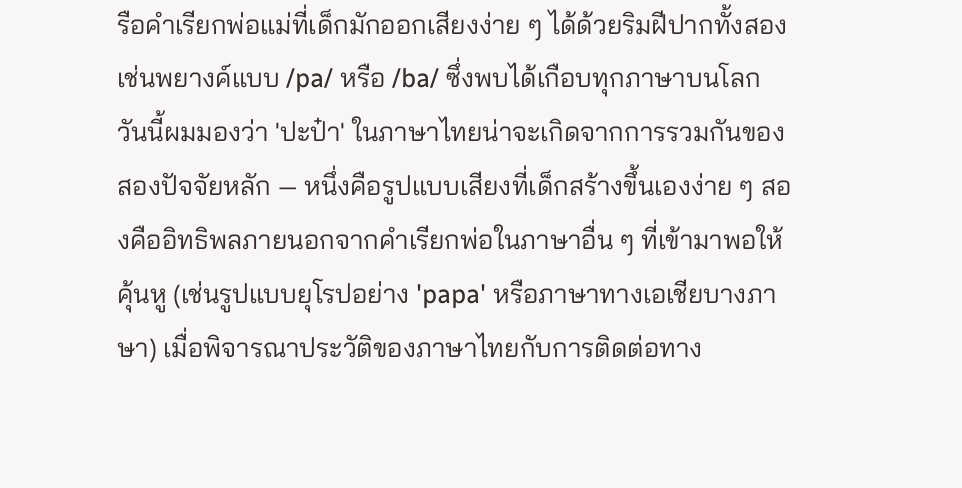รือคำเรียกพ่อแม่ที่เด็กมักออกเสียงง่าย ๆ ได้ด้วยริมฝีปากทั้งสอง เช่นพยางค์แบบ /pa/ หรือ /ba/ ซึ่งพบได้เกือบทุกภาษาบนโลก วันนี้ผมมองว่า 'ปะป๋า' ในภาษาไทยน่าจะเกิดจากการรวมกันของสองปัจจัยหลัก — หนึ่งคือรูปแบบเสียงที่เด็กสร้างขึ้นเองง่าย ๆ สองคืออิทธิพลภายนอกจากคำเรียกพ่อในภาษาอื่น ๆ ที่เข้ามาพอให้คุ้นหู (เช่นรูปแบบยุโรปอย่าง 'papa' หรือภาษาทางเอเชียบางภาษา) เมื่อพิจารณาประวัติของภาษาไทยกับการติดต่อทาง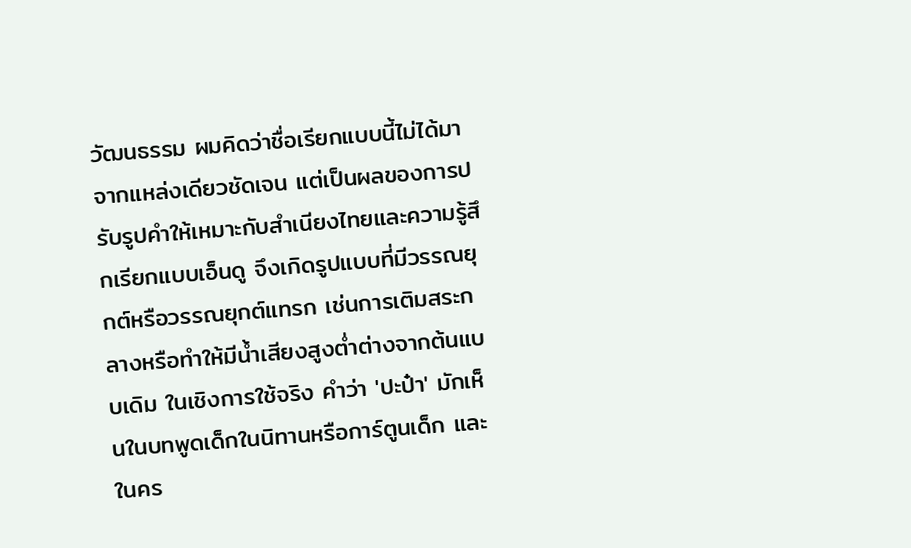วัฒนธรรม ผมคิดว่าชื่อเรียกแบบนี้ไม่ได้มาจากแหล่งเดียวชัดเจน แต่เป็นผลของการปรับรูปคำให้เหมาะกับสำเนียงไทยและความรู้สึกเรียกแบบเอ็นดู จึงเกิดรูปแบบที่มีวรรณยุกต์หรือวรรณยุกต์แทรก เช่นการเติมสระกลางหรือทำให้มีน้ำเสียงสูงต่ำต่างจากต้นแบบเดิม ในเชิงการใช้จริง คำว่า 'ปะป๋า' มักเห็นในบทพูดเด็กในนิทานหรือการ์ตูนเด็ก และในคร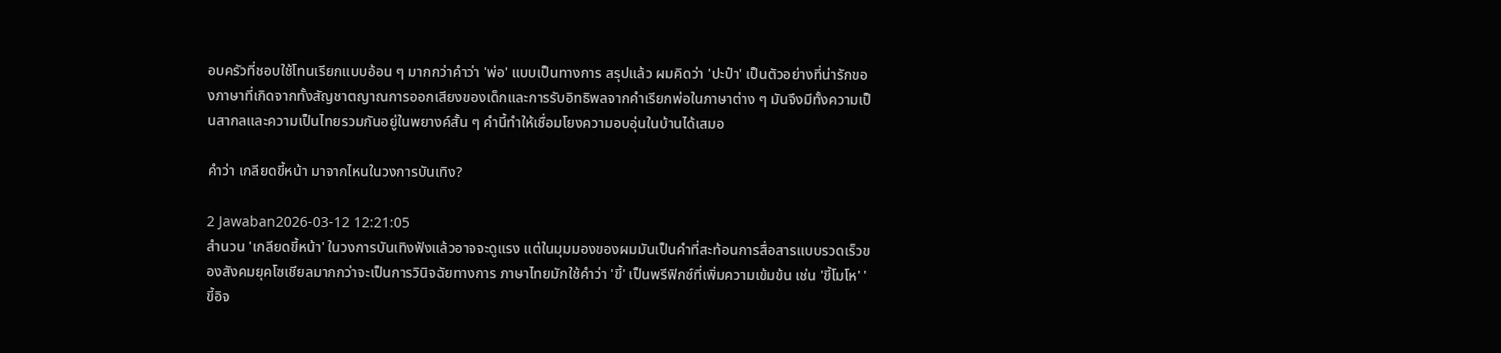อบครัวที่ชอบใช้โทนเรียกแบบอ้อน ๆ มากกว่าคำว่า 'พ่อ' แบบเป็นทางการ สรุปแล้ว ผมคิดว่า 'ปะป๋า' เป็นตัวอย่างที่น่ารักของภาษาที่เกิดจากทั้งสัญชาตญาณการออกเสียงของเด็กและการรับอิทธิพลจากคำเรียกพ่อในภาษาต่าง ๆ มันจึงมีทั้งความเป็นสากลและความเป็นไทยรวมกันอยู่ในพยางค์สั้น ๆ คำนี้ทำให้เชื่อมโยงความอบอุ่นในบ้านได้เสมอ

คำว่า เกลียดขี้หน้า มาจากไหนในวงการบันเทิง?

2 Jawaban2026-03-12 12:21:05
สำนวน 'เกลียดขี้หน้า' ในวงการบันเทิงฟังแล้วอาจจะดูแรง แต่ในมุมมองของผมมันเป็นคำที่สะท้อนการสื่อสารแบบรวดเร็วของสังคมยุคโซเชียลมากกว่าจะเป็นการวินิจฉัยทางการ ภาษาไทยมักใช้คำว่า 'ขี้' เป็นพรีฟิกซ์ที่เพิ่มความเข้มข้น เช่น 'ขี้โมโห' 'ขี้อิจ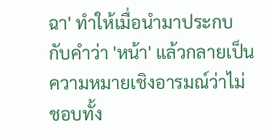ฉา' ทำให้เมื่อนำมาประกบกับคำว่า 'หน้า' แล้วกลายเป็นความหมายเชิงอารมณ์ว่าไม่ชอบทั้ง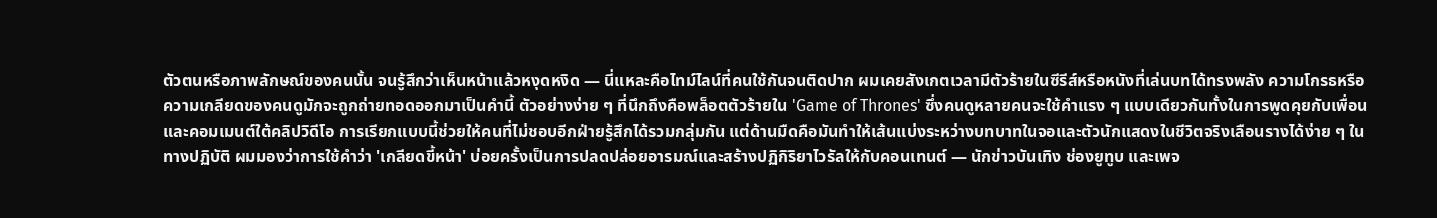ตัวตนหรือภาพลักษณ์ของคนนั้น จนรู้สึกว่าเห็นหน้าแล้วหงุดหงิด — นี่แหละคือไทม์ไลน์ที่คนใช้กันจนติดปาก ผมเคยสังเกตเวลามีตัวร้ายในซีรีส์หรือหนังที่เล่นบทได้ทรงพลัง ความโกรธหรือความเกลียดของคนดูมักจะถูกถ่ายทอดออกมาเป็นคำนี้ ตัวอย่างง่าย ๆ ที่นึกถึงคือพล็อตตัวร้ายใน 'Game of Thrones' ซึ่งคนดูหลายคนจะใช้คำแรง ๆ แบบเดียวกันทั้งในการพูดคุยกับเพื่อนและคอมเมนต์ใต้คลิปวิดีโอ การเรียกแบบนี้ช่วยให้คนที่ไม่ชอบอีกฝ่ายรู้สึกได้รวมกลุ่มกัน แต่ด้านมืดคือมันทำให้เส้นแบ่งระหว่างบทบาทในจอและตัวนักแสดงในชีวิตจริงเลือนรางได้ง่าย ๆ ในทางปฏิบัติ ผมมองว่าการใช้คำว่า 'เกลียดขี้หน้า' บ่อยครั้งเป็นการปลดปล่อยอารมณ์และสร้างปฏิกิริยาไวรัลให้กับคอนเทนต์ — นักข่าวบันเทิง ช่องยูทูบ และเพจ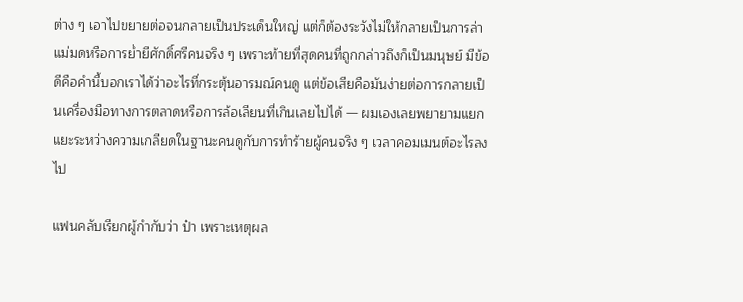ต่าง ๆ เอาไปขยายต่อจนกลายเป็นประเด็นใหญ่ แต่ก็ต้องระวังไม่ให้กลายเป็นการล่าแม่มดหรือการย่ำยีศักดิ์ศรีคนจริง ๆ เพราะท้ายที่สุดคนที่ถูกกล่าวถึงก็เป็นมนุษย์ มีข้อดีคือคำนี้บอกเราได้ว่าอะไรที่กระตุ้นอารมณ์คนดู แต่ข้อเสียคือมันง่ายต่อการกลายเป็นเครื่องมือทางการตลาดหรือการล้อเลียนที่เกินเลยไปได้ — ผมเองเลยพยายามแยกแยะระหว่างความเกลียดในฐานะคนดูกับการทำร้ายผู้คนจริง ๆ เวลาคอมเมนต์อะไรลงไป

แฟนคลับเรียกผู้กำกับว่า ป๋า เพราะเหตุผล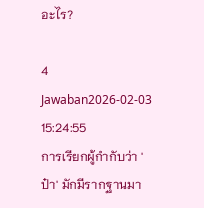อะไร?

4 Jawaban2026-02-03 15:24:55
การเรียกผู้กำกับว่า 'ป๋า' มักมีรากฐานมา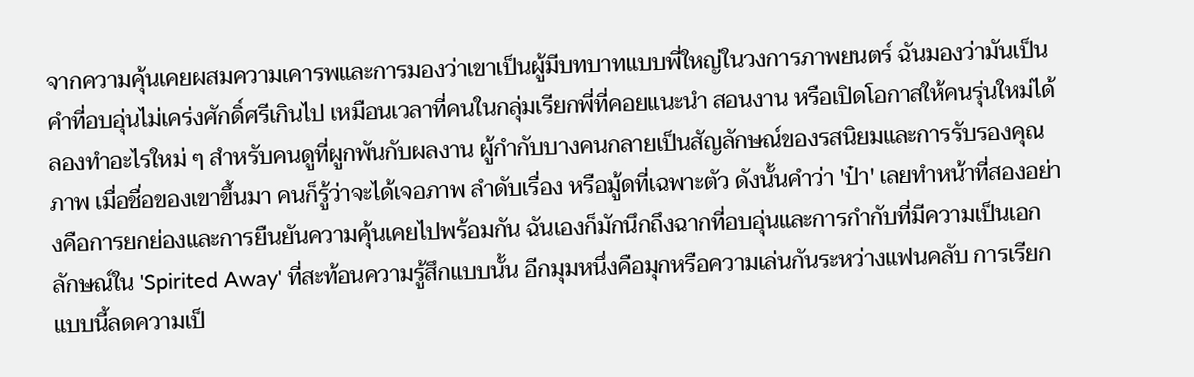จากความคุ้นเคยผสมความเคารพและการมองว่าเขาเป็นผู้มีบทบาทแบบพี่ใหญ่ในวงการภาพยนตร์ ฉันมองว่ามันเป็นคำที่อบอุ่นไม่เคร่งศักดิ์ศรีเกินไป เหมือนเวลาที่คนในกลุ่มเรียกพี่ที่คอยแนะนำ สอนงาน หรือเปิดโอกาสให้คนรุ่นใหม่ได้ลองทำอะไรใหม่ ๆ สำหรับคนดูที่ผูกพันกับผลงาน ผู้กำกับบางคนกลายเป็นสัญลักษณ์ของรสนิยมและการรับรองคุณภาพ เมื่อชื่อของเขาขึ้นมา คนก็รู้ว่าจะได้เจอภาพ ลำดับเรื่อง หรือมู้ดที่เฉพาะตัว ดังนั้นคำว่า 'ป๋า' เลยทำหน้าที่สองอย่างคือการยกย่องและการยืนยันความคุ้นเคยไปพร้อมกัน ฉันเองก็มักนึกถึงฉากที่อบอุ่นและการกำกับที่มีความเป็นเอกลักษณ์ใน 'Spirited Away' ที่สะท้อนความรู้สึกแบบนั้น อีกมุมหนึ่งคือมุกหรือความเล่นกันระหว่างแฟนคลับ การเรียกแบบนี้ลดความเป็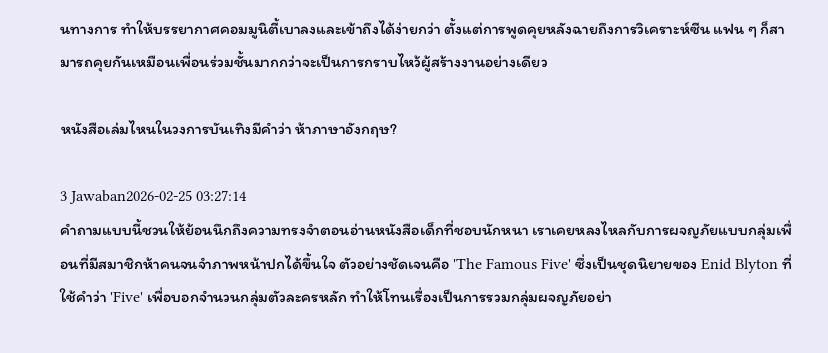นทางการ ทำให้บรรยากาศคอมมูนิตี้เบาลงและเข้าถึงได้ง่ายกว่า ตั้งแต่การพูดคุยหลังฉายถึงการวิเคราะห์ซีน แฟน ๆ ก็สามารถคุยกันเหมือนเพื่อนร่วมชั้นมากกว่าจะเป็นการกราบไหว้ผู้สร้างงานอย่างเดียว

หนังสือเล่มไหนในวงการบันเทิงมีคำว่า ห้าภาษาอังกฤษ?

3 Jawaban2026-02-25 03:27:14
คำถามแบบนี้ชวนให้ย้อนนึกถึงความทรงจำตอนอ่านหนังสือเด็กที่ชอบนักหนา เราเคยหลงไหลกับการผจญภัยแบบกลุ่มเพื่อนที่มีสมาชิกห้าคนจนจำภาพหน้าปกได้ขึ้นใจ ตัวอย่างชัดเจนคือ 'The Famous Five' ซึ่งเป็นชุดนิยายของ Enid Blyton ที่ใช้คำว่า 'Five' เพื่อบอกจำนวนกลุ่มตัวละครหลัก ทำให้โทนเรื่องเป็นการรวมกลุ่มผจญภัยอย่า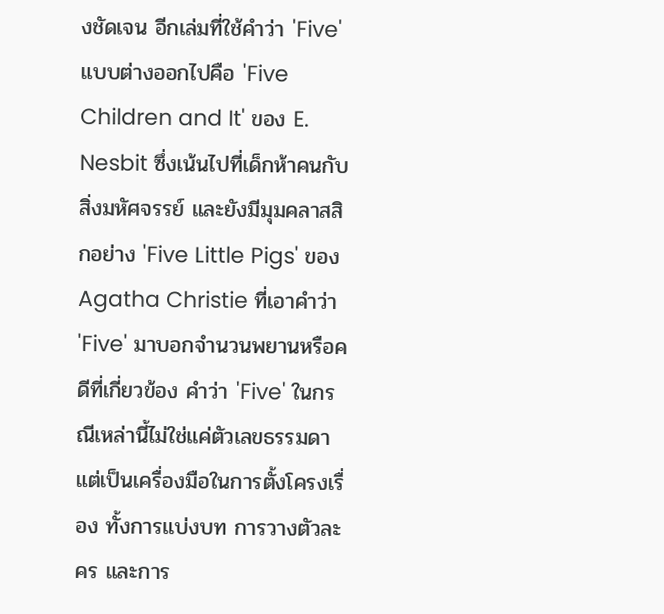งชัดเจน อีกเล่มที่ใช้คำว่า 'Five' แบบต่างออกไปคือ 'Five Children and It' ของ E. Nesbit ซึ่งเน้นไปที่เด็กห้าคนกับสิ่งมหัศจรรย์ และยังมีมุมคลาสสิกอย่าง 'Five Little Pigs' ของ Agatha Christie ที่เอาคำว่า 'Five' มาบอกจำนวนพยานหรือคดีที่เกี่ยวข้อง คำว่า 'Five' ในกรณีเหล่านี้ไม่ใช่แค่ตัวเลขธรรมดา แต่เป็นเครื่องมือในการตั้งโครงเรื่อง ทั้งการแบ่งบท การวางตัวละคร และการ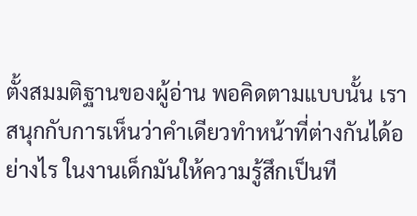ตั้งสมมติฐานของผู้อ่าน พอคิดตามแบบนั้น เราสนุกกับการเห็นว่าคำเดียวทำหน้าที่ต่างกันได้อย่างไร ในงานเด็กมันให้ความรู้สึกเป็นที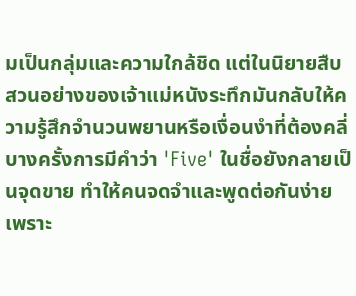มเป็นกลุ่มและความใกล้ชิด แต่ในนิยายสืบสวนอย่างของเจ้าแม่หนังระทึกมันกลับให้ความรู้สึกจำนวนพยานหรือเงื่อนงำที่ต้องคลี่ บางครั้งการมีคำว่า 'Five' ในชื่อยังกลายเป็นจุดขาย ทำให้คนจดจำและพูดต่อกันง่าย เพราะ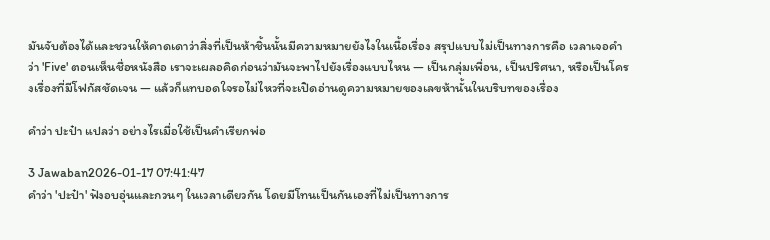มันจับต้องได้และชวนให้คาดเดาว่าสิ่งที่เป็นห้าชิ้นนั้นมีความหมายยังไงในเนื้อเรื่อง สรุปแบบไม่เป็นทางการคือ เวลาเจอคำว่า 'Five' ตอนเห็นชื่อหนังสือ เราจะเผลอคิดก่อนว่ามันจะพาไปยังเรื่องแบบไหน — เป็นกลุ่มเพื่อน, เป็นปริศนา, หรือเป็นโครงเรื่องที่มีโฟกัสชัดเจน — แล้วก็แทบอดใจรอไม่ไหวที่จะเปิดอ่านดูความหมายของเลขห้านั้นในบริบทของเรื่อง

คำว่า ปะป๋า แปลว่า อย่างไรเมื่อใช้เป็นคำเรียกพ่อ

3 Jawaban2026-01-17 07:41:47
คำว่า 'ปะป๋า' ฟังอบอุ่นและกวนๆ ในเวลาเดียวกัน โดยมีโทนเป็นกันเองที่ไม่เป็นทางการ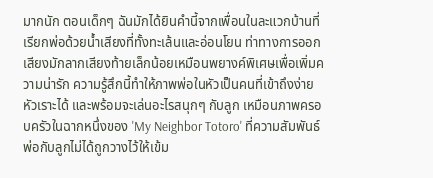มากนัก ตอนเด็กๆ ฉันมักได้ยินคำนี้จากเพื่อนในละแวกบ้านที่เรียกพ่อด้วยน้ำเสียงที่ทั้งทะเล้นและอ่อนโยน ท่าทางการออกเสียงมักลากเสียงท้ายเล็กน้อยเหมือนพยางค์พิเศษเพื่อเพิ่มความน่ารัก ความรู้สึกนี้ทำให้ภาพพ่อในหัวเป็นคนที่เข้าถึงง่าย หัวเราะได้ และพร้อมจะเล่นอะไรสนุกๆ กับลูก เหมือนภาพครอบครัวในฉากหนึ่งของ 'My Neighbor Totoro' ที่ความสัมพันธ์พ่อกับลูกไม่ได้ถูกวางไว้ให้เข้ม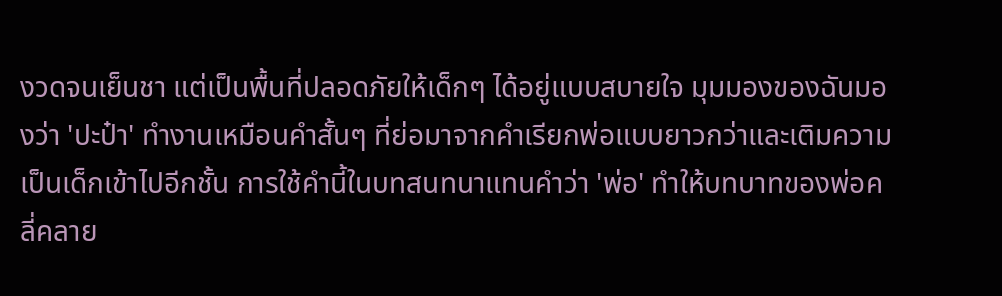งวดจนเย็นชา แต่เป็นพื้นที่ปลอดภัยให้เด็กๆ ได้อยู่แบบสบายใจ มุมมองของฉันมองว่า 'ปะป๋า' ทำงานเหมือนคำสั้นๆ ที่ย่อมาจากคำเรียกพ่อแบบยาวกว่าและเติมความเป็นเด็กเข้าไปอีกชั้น การใช้คำนี้ในบทสนทนาแทนคำว่า 'พ่อ' ทำให้บทบาทของพ่อคลี่คลาย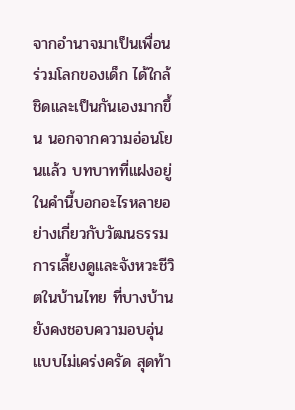จากอำนาจมาเป็นเพื่อนร่วมโลกของเด็ก ได้ใกล้ชิดและเป็นกันเองมากขึ้น นอกจากความอ่อนโยนแล้ว บทบาทที่แฝงอยู่ในคำนี้บอกอะไรหลายอย่างเกี่ยวกับวัฒนธรรมการเลี้ยงดูและจังหวะชีวิตในบ้านไทย ที่บางบ้านยังคงชอบความอบอุ่นแบบไม่เคร่งครัด สุดท้า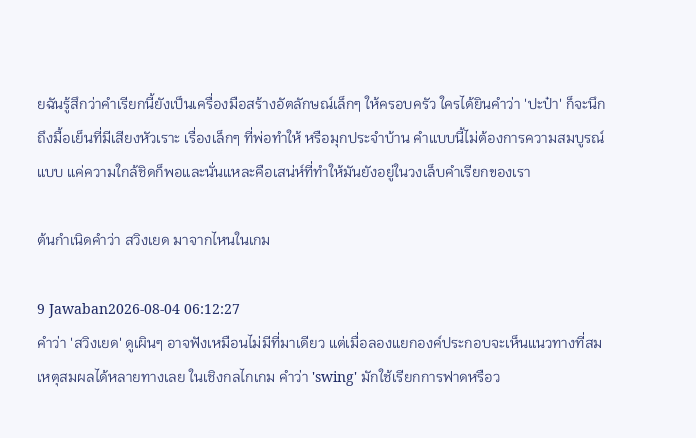ยฉันรู้สึกว่าคำเรียกนี้ยังเป็นเครื่องมือสร้างอัตลักษณ์เล็กๆ ให้ครอบครัว ใครได้ยินคำว่า 'ปะป๋า' ก็จะนึกถึงมื้อเย็นที่มีเสียงหัวเราะ เรื่องเล็กๆ ที่พ่อทำให้ หรือมุกประจำบ้าน คำแบบนี้ไม่ต้องการความสมบูรณ์แบบ แค่ความใกล้ชิดก็พอและนั่นแหละคือเสน่ห์ที่ทำให้มันยังอยู่ในวงเล็บคำเรียกของเรา

ต้นกำเนิดคำว่า สวิงเยด มาจากไหนในเกม

9 Jawaban2026-08-04 06:12:27
คำว่า 'สวิงเยด' ดูเผินๆ อาจฟังเหมือนไม่มีที่มาเดียว แต่เมื่อลองแยกองค์ประกอบจะเห็นแนวทางที่สมเหตุสมผลได้หลายทางเลย ในเชิงกลไกเกม คำว่า 'swing' มักใช้เรียกการฟาดหรือว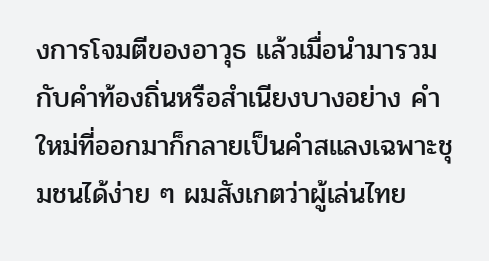งการโจมตีของอาวุธ แล้วเมื่อนำมารวมกับคำท้องถิ่นหรือสำเนียงบางอย่าง คำใหม่ที่ออกมาก็กลายเป็นคำสแลงเฉพาะชุมชนได้ง่าย ๆ ผมสังเกตว่าผู้เล่นไทย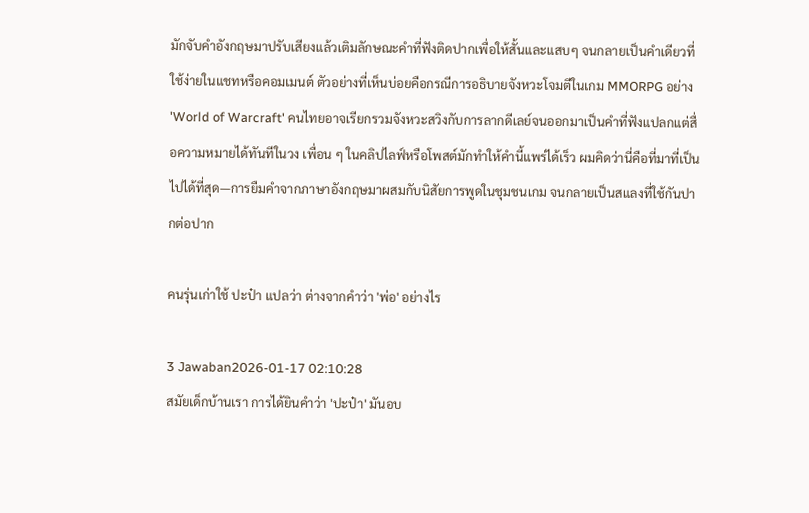มักจับคำอังกฤษมาปรับเสียงแล้วเติมลักษณะคำที่ฟังติดปากเพื่อให้สั้นและแสบๆ จนกลายเป็นคำเดียวที่ใช้ง่ายในแชทหรือคอมเมนต์ ตัวอย่างที่เห็นบ่อยคือกรณีการอธิบายจังหวะโจมตีในเกม MMORPG อย่าง 'World of Warcraft' คนไทยอาจเรียกรวมจังหวะสวิงกับการลากดีเลย์จนออกมาเป็นคำที่ฟังแปลกแต่สื่อความหมายได้ทันทีในวง เพื่อน ๆ ในคลิปไลฟ์หรือโพสต์มักทำให้คำนี้แพร่ได้เร็ว ผมคิดว่านี่คือที่มาที่เป็นไปได้ที่สุด—การยืมคำจากภาษาอังกฤษมาผสมกับนิสัยการพูดในชุมชนเกม จนกลายเป็นสแลงที่ใช้กันปากต่อปาก

คนรุ่นเก่าใช้ ปะป๋า แปลว่า ต่างจากคำว่า 'พ่อ' อย่างไร

3 Jawaban2026-01-17 02:10:28
สมัยเด็กบ้านเรา การได้ยินคำว่า 'ปะป๋า' มันอบ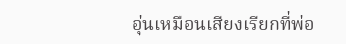อุ่นเหมือนเสียงเรียกที่พ่อ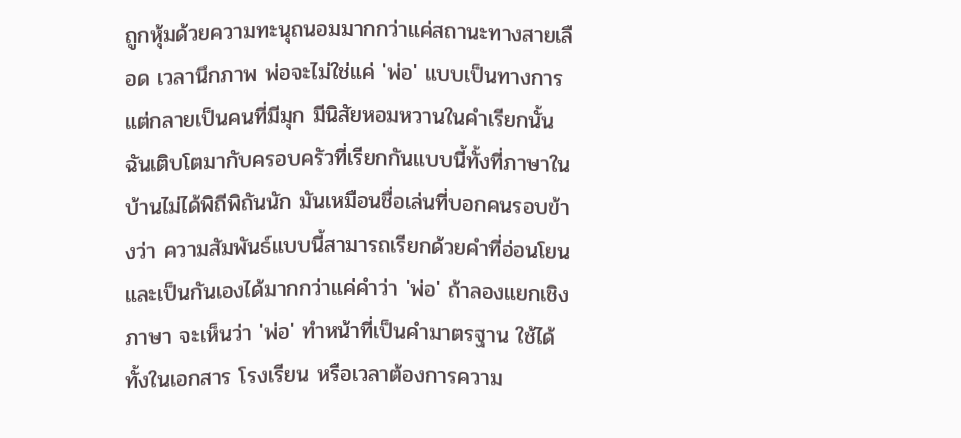ถูกหุ้มด้วยความทะนุถนอมมากกว่าแค่สถานะทางสายเลือด เวลานึกภาพ พ่อจะไม่ใช่แค่ 'พ่อ' แบบเป็นทางการ แต่กลายเป็นคนที่มีมุก มีนิสัยหอมหวานในคำเรียกนั้น ฉันเติบโตมากับครอบครัวที่เรียกกันแบบนี้ทั้งที่ภาษาในบ้านไม่ได้พิถีพิถันนัก มันเหมือนชื่อเล่นที่บอกคนรอบข้างว่า ความสัมพันธ์แบบนี้สามารถเรียกด้วยคำที่อ่อนโยนและเป็นกันเองได้มากกว่าแค่คำว่า 'พ่อ' ถ้าลองแยกเชิงภาษา จะเห็นว่า 'พ่อ' ทำหน้าที่เป็นคำมาตรฐาน ใช้ได้ทั้งในเอกสาร โรงเรียน หรือเวลาต้องการความ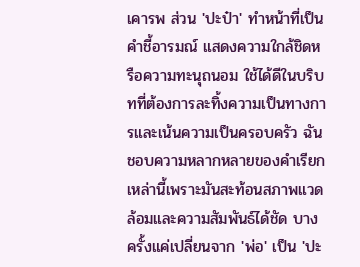เคารพ ส่วน 'ปะป๋า' ทำหน้าที่เป็นคำชี้อารมณ์ แสดงความใกล้ชิดหรือความทะนุถนอม ใช้ได้ดีในบริบทที่ต้องการละทิ้งความเป็นทางการและเน้นความเป็นครอบครัว ฉันชอบความหลากหลายของคำเรียกเหล่านี้เพราะมันสะท้อนสภาพแวดล้อมและความสัมพันธ์ได้ชัด บางครั้งแค่เปลี่ยนจาก 'พ่อ' เป็น 'ปะ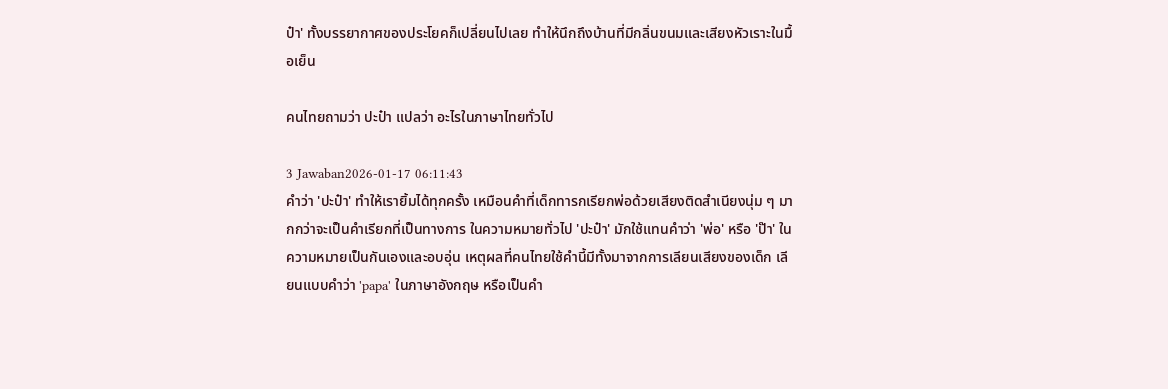ป๋า' ทั้งบรรยากาศของประโยคก็เปลี่ยนไปเลย ทำให้นึกถึงบ้านที่มีกลิ่นขนมและเสียงหัวเราะในมื้อเย็น

คนไทยถามว่า ปะป๋า แปลว่า อะไรในภาษาไทยทั่วไป

3 Jawaban2026-01-17 06:11:43
คำว่า 'ปะป๋า' ทำให้เรายิ้มได้ทุกครั้ง เหมือนคำที่เด็กทารกเรียกพ่อด้วยเสียงติดสำเนียงนุ่ม ๆ มากกว่าจะเป็นคำเรียกที่เป็นทางการ ในความหมายทั่วไป 'ปะป๋า' มักใช้แทนคำว่า 'พ่อ' หรือ 'ป๊า' ในความหมายเป็นกันเองและอบอุ่น เหตุผลที่คนไทยใช้คำนี้มีทั้งมาจากการเลียนเสียงของเด็ก เลียนแบบคำว่า 'papa' ในภาษาอังกฤษ หรือเป็นคำ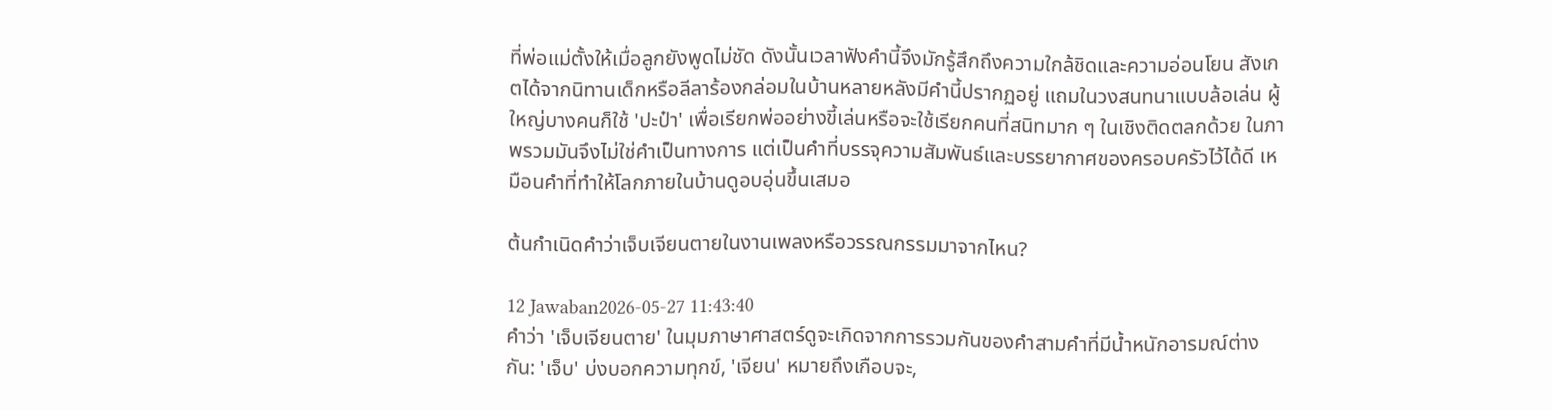ที่พ่อแม่ตั้งให้เมื่อลูกยังพูดไม่ชัด ดังนั้นเวลาฟังคำนี้จึงมักรู้สึกถึงความใกล้ชิดและความอ่อนโยน สังเกตได้จากนิทานเด็กหรือลีลาร้องกล่อมในบ้านหลายหลังมีคำนี้ปรากฏอยู่ แถมในวงสนทนาแบบล้อเล่น ผู้ใหญ่บางคนก็ใช้ 'ปะป๋า' เพื่อเรียกพ่ออย่างขี้เล่นหรือจะใช้เรียกคนที่สนิทมาก ๆ ในเชิงติดตลกด้วย ในภาพรวมมันจึงไม่ใช่คำเป็นทางการ แต่เป็นคำที่บรรจุความสัมพันธ์และบรรยากาศของครอบครัวไว้ได้ดี เหมือนคำที่ทำให้โลกภายในบ้านดูอบอุ่นขึ้นเสมอ

ต้นกำเนิดคำว่าเจ็บเจียนตายในงานเพลงหรือวรรณกรรมมาจากไหน?

12 Jawaban2026-05-27 11:43:40
คำว่า 'เจ็บเจียนตาย' ในมุมภาษาศาสตร์ดูจะเกิดจากการรวมกันของคำสามคำที่มีน้ำหนักอารมณ์ต่างกัน: 'เจ็บ' บ่งบอกความทุกข์, 'เจียน' หมายถึงเกือบจะ,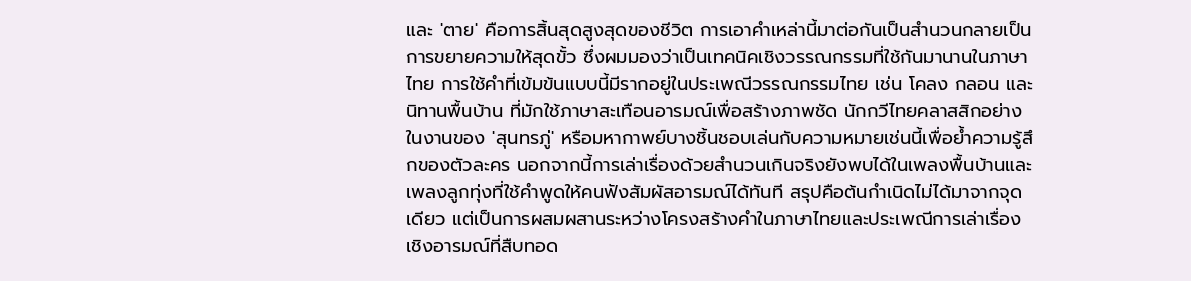และ 'ตาย' คือการสิ้นสุดสูงสุดของชีวิต การเอาคำเหล่านี้มาต่อกันเป็นสำนวนกลายเป็นการขยายความให้สุดขั้ว ซึ่งผมมองว่าเป็นเทคนิคเชิงวรรณกรรมที่ใช้กันมานานในภาษาไทย การใช้คำที่เข้มข้นแบบนี้มีรากอยู่ในประเพณีวรรณกรรมไทย เช่น โคลง กลอน และนิทานพื้นบ้าน ที่มักใช้ภาษาสะเทือนอารมณ์เพื่อสร้างภาพชัด นักกวีไทยคลาสสิกอย่างในงานของ 'สุนทรภู่' หรือมหากาพย์บางชิ้นชอบเล่นกับความหมายเช่นนี้เพื่อย้ำความรู้สึกของตัวละคร นอกจากนี้การเล่าเรื่องด้วยสำนวนเกินจริงยังพบได้ในเพลงพื้นบ้านและเพลงลูกทุ่งที่ใช้คำพูดให้คนฟังสัมผัสอารมณ์ได้ทันที สรุปคือต้นกำเนิดไม่ได้มาจากจุดเดียว แต่เป็นการผสมผสานระหว่างโครงสร้างคำในภาษาไทยและประเพณีการเล่าเรื่องเชิงอารมณ์ที่สืบทอด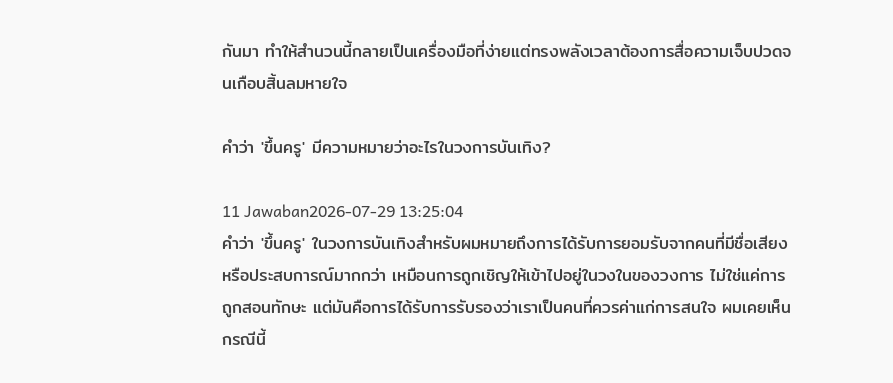กันมา ทำให้สำนวนนี้กลายเป็นเครื่องมือที่ง่ายแต่ทรงพลังเวลาต้องการสื่อความเจ็บปวดจนเกือบสิ้นลมหายใจ

คำว่า 'ขึ้นครู' มีความหมายว่าอะไรในวงการบันเทิง?

11 Jawaban2026-07-29 13:25:04
คำว่า 'ขึ้นครู' ในวงการบันเทิงสำหรับผมหมายถึงการได้รับการยอมรับจากคนที่มีชื่อเสียงหรือประสบการณ์มากกว่า เหมือนการถูกเชิญให้เข้าไปอยู่ในวงในของวงการ ไม่ใช่แค่การถูกสอนทักษะ แต่มันคือการได้รับการรับรองว่าเราเป็นคนที่ควรค่าแก่การสนใจ ผมเคยเห็นกรณีนี้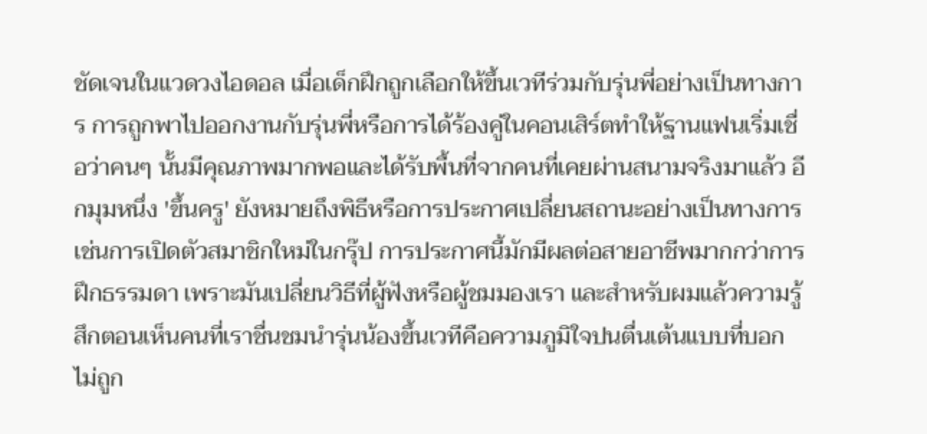ชัดเจนในแวดวงไอดอล เมื่อเด็กฝึกถูกเลือกให้ขึ้นเวทีร่วมกับรุ่นพี่อย่างเป็นทางการ การถูกพาไปออกงานกับรุ่นพี่หรือการได้ร้องคู่ในคอนเสิร์ตทำให้ฐานแฟนเริ่มเชื่อว่าคนๆ นั้นมีคุณภาพมากพอและได้รับพื้นที่จากคนที่เคยผ่านสนามจริงมาแล้ว อีกมุมหนึ่ง 'ขึ้นครู' ยังหมายถึงพิธีหรือการประกาศเปลี่ยนสถานะอย่างเป็นทางการ เช่นการเปิดตัวสมาชิกใหม่ในกรุ๊ป การประกาศนี้มักมีผลต่อสายอาชีพมากกว่าการฝึกธรรมดา เพราะมันเปลี่ยนวิธีที่ผู้ฟังหรือผู้ชมมองเรา และสำหรับผมแล้วความรู้สึกตอนเห็นคนที่เราชื่นชมนำรุ่นน้องขึ้นเวทีคือความภูมิใจปนตื่นเต้นแบบที่บอกไม่ถูก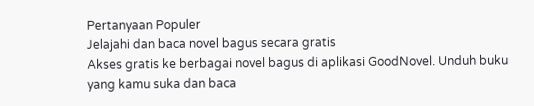Pertanyaan Populer
Jelajahi dan baca novel bagus secara gratis
Akses gratis ke berbagai novel bagus di aplikasi GoodNovel. Unduh buku yang kamu suka dan baca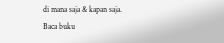di mana saja & kapan saja.
Baca buku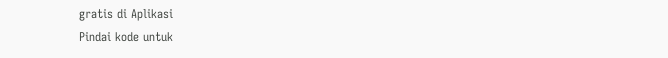gratis di Aplikasi
Pindai kode untuk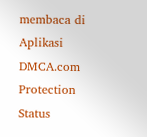membaca di Aplikasi
DMCA.com Protection Status